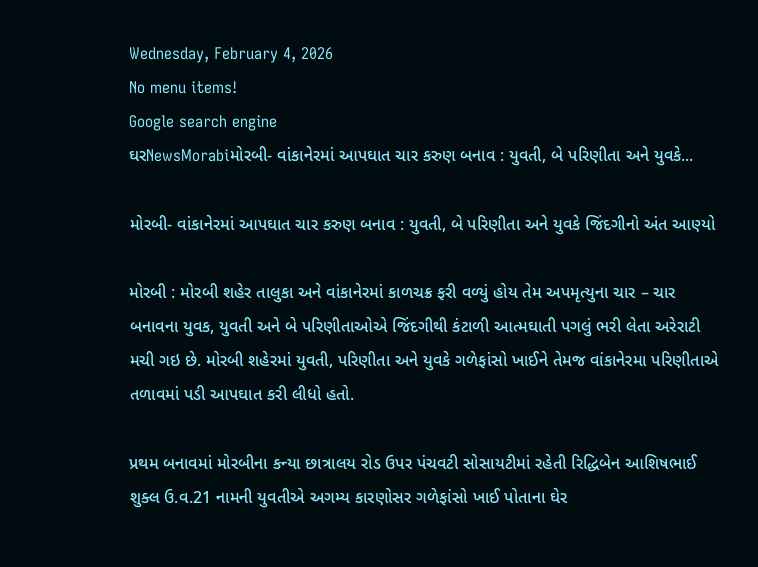Wednesday, February 4, 2026
No menu items!
Google search engine
ઘરNewsMorabiમોરબી- વાંકાનેરમાં આપઘાત ચાર કરુણ બનાવ : યુવતી, બે પરિણીતા અને યુવકે...

મોરબી- વાંકાનેરમાં આપઘાત ચાર કરુણ બનાવ : યુવતી, બે પરિણીતા અને યુવકે જિંદગીનો અંત આણ્યો

મોરબી : મોરબી શહેર તાલુકા અને વાંકાનેરમાં કાળચક્ર ફરી વળ્યું હોય તેમ અપમૃત્યુના ચાર – ચાર બનાવના યુવક, યુવતી અને બે પરિણીતાઓએ જિંદગીથી કંટાળી આત્મઘાતી પગલું ભરી લેતા અરેરાટી મચી ગઇ છે. મોરબી શહેરમાં યુવતી, પરિણીતા અને યુવકે ગળેફાંસો ખાઈને તેમજ વાંકાનેરમા પરિણીતાએ તળાવમાં પડી આપઘાત કરી લીધો હતો.

પ્રથમ બનાવમાં મોરબીના કન્યા છાત્રાલય રોડ ઉપર પંચવટી સોસાયટીમાં રહેતી રિદ્ધિબેન આશિષભાઈ શુક્લ ઉ.વ.21 નામની યુવતીએ અગમ્ય કારણોસર ગળેફાંસો ખાઈ પોતાના ઘેર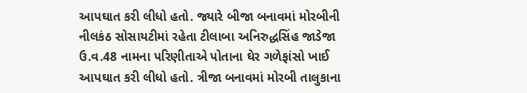આપઘાત કરી લીધો હતો. જ્યારે બીજા બનાવમાં મોરબીની નીલકંઠ સોસાયટીમાં રહેતા ટીલાબા અનિરુદ્ધસિંહ જાડેજા ઉ.વ.48 નામના પરિણીતાએ પોતાના ઘેર ગળેફાંસો ખાઈ આપઘાત કરી લીધો હતો. ત્રીજા બનાવમાં મોરબી તાલુકાના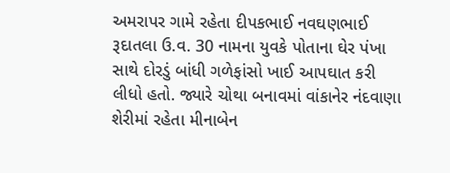અમરાપર ગામે રહેતા દીપકભાઈ નવઘણભાઈ રૂદાતલા ઉ.વ. 30 નામના યુવકે પોતાના ઘેર પંખા સાથે દોરડું બાંધી ગળેફાંસો ખાઈ આપઘાત કરી લીધો હતો. જ્યારે ચોથા બનાવમાં વાંકાનેર નંદવાણા શેરીમાં રહેતા મીનાબેન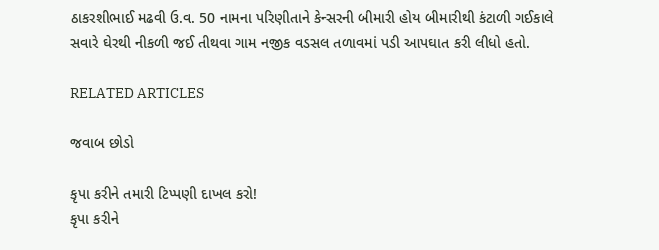ઠાકરશીભાઈ મઢવી ઉ.વ. 50 નામના પરિણીતાને કેન્સરની બીમારી હોય બીમારીથી કંટાળી ગઈકાલે સવારે ઘેરથી નીકળી જઈ તીથવા ગામ નજીક વડસલ તળાવમાં પડી આપઘાત કરી લીધો હતો.

RELATED ARTICLES

જવાબ છોડો

કૃપા કરીને તમારી ટિપ્પણી દાખલ કરો!
કૃપા કરીને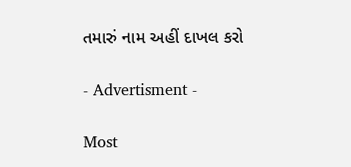તમારું નામ અહીં દાખલ કરો

- Advertisment -

Most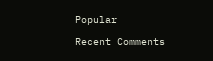Popular

Recent Comments